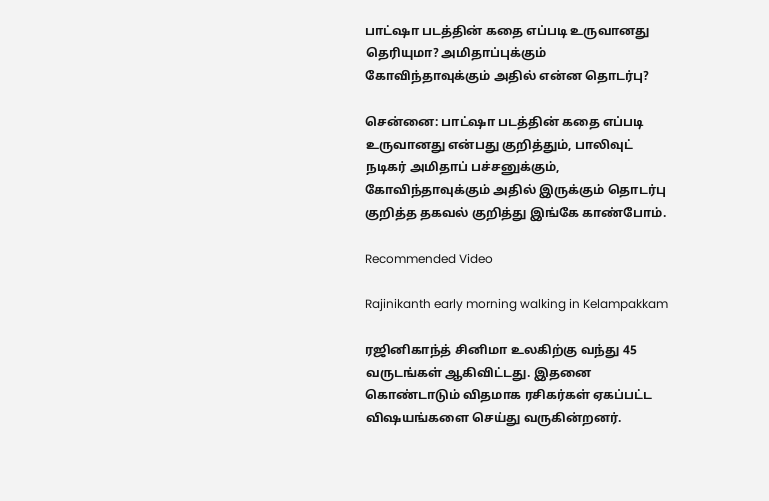பாட்ஷா படத்தின் கதை எப்படி உருவானது தெரியுமா? அமிதாப்புக்கும் கோவிந்தாவுக்கும் அதில் என்ன தொடர்பு?

சென்னை: பாட்ஷா படத்தின் கதை எப்படி உருவானது என்பது குறித்தும், பாலிவுட் நடிகர் அமிதாப் பச்சனுக்கும், கோவிந்தாவுக்கும் அதில் இருக்கும் தொடர்பு குறித்த தகவல் குறித்து இங்கே காண்போம்.

Recommended Video

Rajinikanth early morning walking in Kelampakkam

ரஜினிகாந்த் சினிமா உலகிற்கு வந்து 45 வருடங்கள் ஆகிவிட்டது. இதனை கொண்டாடும் விதமாக ரசிகர்கள் ஏகப்பட்ட விஷயங்களை செய்து வருகின்றனர்.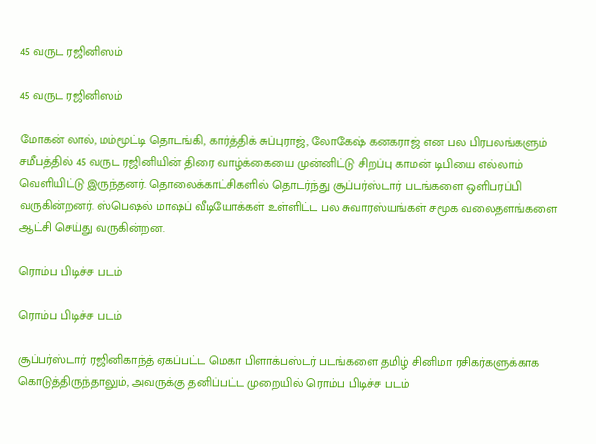45 வருட ரஜினிஸம்

45 வருட ரஜினிஸம்

மோகன் லால், மம்மூட்டி தொடங்கி, கார்த்திக் சுப்புராஜ், லோகேஷ் கனகராஜ் என பல பிரபலங்களும் சமீபத்தில் 45 வருட ரஜினியின் திரை வாழ்க்கையை முன்னிட்டு சிறப்பு காமன் டிபியை எல்லாம் வெளியிட்டு இருந்தனர். தொலைக்காட்சிகளில் தொடர்ந்து சூப்பர்ஸ்டார் படங்களை ஒளிபரப்பி வருகின்றனர். ஸ்பெஷல் மாஷப் வீடியோக்கள் உள்ளிட்ட பல சுவாரஸ்யங்கள் சமூக வலைதளங்களை ஆட்சி செய்து வருகின்றன.

ரொம்ப பிடிச்ச படம்

ரொம்ப பிடிச்ச படம்

சூப்பர்ஸ்டார் ரஜினிகாந்த் ஏகப்பட்ட மெகா பிளாக்பஸ்டர் படங்களை தமிழ் சினிமா ரசிகர்களுக்காக கொடுத்திருந்தாலும், அவருக்கு தனிப்பட்ட முறையில் ரொம்ப பிடிச்ச படம்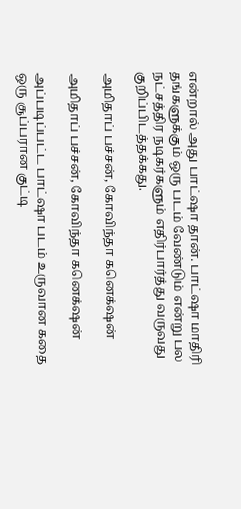என்றால் அது பாட்ஷா தான். பாட்ஷா மாதிரி தங்களுக்கும் ஒரு படம் வேண்டும் என்று பல நட்சத்திர நடிகர்களும் எதிர்பார்த்து வருவது குறிப்பிடத்தக்கது.

அமிதாப் பச்சன், கோவிந்தா கனெக்‌ஷன்

அமிதாப் பச்சன், கோவிந்தா கனெக்‌ஷன்

அப்படிப்பட்ட பாட்ஷா படம் உருவான கதை ஒரு சூப்பரான குட்டி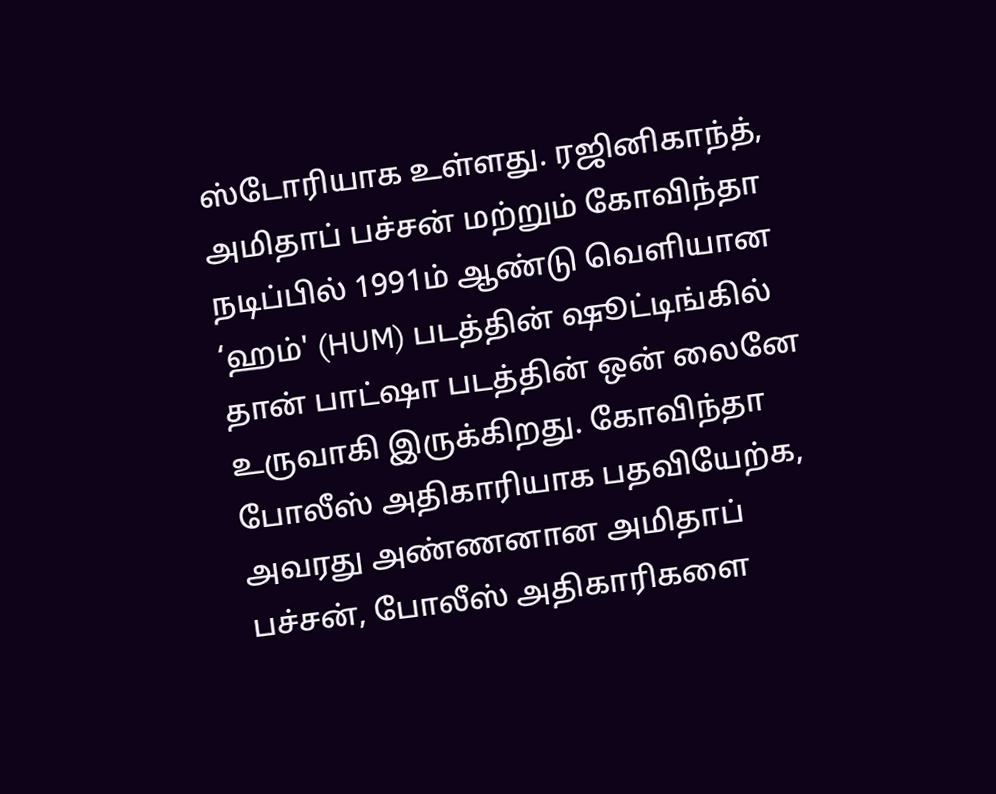ஸ்டோரியாக உள்ளது. ரஜினிகாந்த், அமிதாப் பச்சன் மற்றும் கோவிந்தா நடிப்பில் 1991ம் ஆண்டு வெளியான ‘ஹம்' (HUM) படத்தின் ஷூட்டிங்கில் தான் பாட்ஷா படத்தின் ஒன் லைனே உருவாகி இருக்கிறது. கோவிந்தா போலீஸ் அதிகாரியாக பதவியேற்க, அவரது அண்ணனான அமிதாப் பச்சன், போலீஸ் அதிகாரிகளை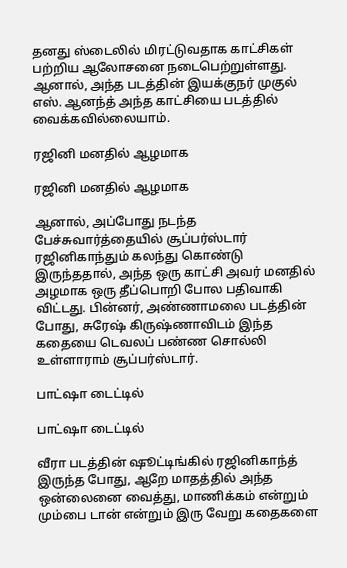தனது ஸ்டைலில் மிரட்டுவதாக காட்சிகள் பற்றிய ஆலோசனை நடைபெற்றுள்ளது. ஆனால், அந்த படத்தின் இயக்குநர் முகுல் எஸ். ஆனந்த் அந்த காட்சியை படத்தில் வைக்கவில்லையாம்.

ரஜினி மனதில் ஆழமாக

ரஜினி மனதில் ஆழமாக

ஆனால், அப்போது நடந்த பேச்சுவார்த்தையில் சூப்பர்ஸ்டார் ரஜினிகாந்தும் கலந்து கொண்டு இருந்ததால், அந்த ஒரு காட்சி அவர் மனதில் அழமாக ஒரு தீப்பொறி போல பதிவாகி விட்டது. பின்னர், அண்ணாமலை படத்தின் போது, சுரேஷ் கிருஷ்ணாவிடம் இந்த கதையை டெவலப் பண்ண சொல்லி உள்ளாராம் சூப்பர்ஸ்டார்.

பாட்ஷா டைட்டில்

பாட்ஷா டைட்டில்

வீரா படத்தின் ஷூட்டிங்கில் ரஜினிகாந்த் இருந்த போது, ஆறே மாதத்தில் அந்த ஒன்லைனை வைத்து, மாணிக்கம் என்றும் மும்பை டான் என்றும் இரு வேறு கதைகளை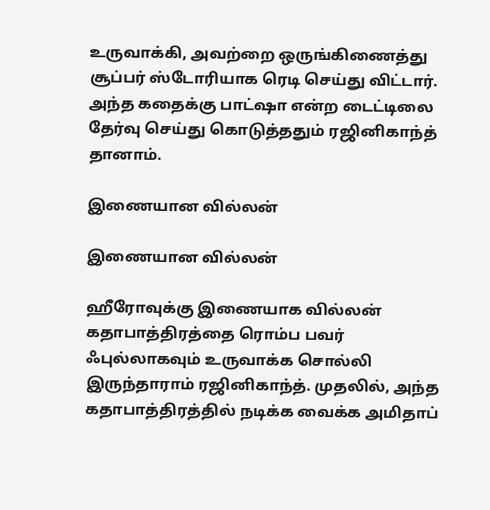உருவாக்கி, அவற்றை ஒருங்கிணைத்து சூப்பர் ஸ்டோரியாக ரெடி செய்து விட்டார். அந்த கதைக்கு பாட்ஷா என்ற டைட்டிலை தேர்வு செய்து கொடுத்ததும் ரஜினிகாந்த் தானாம்.

இணையான வில்லன்

இணையான வில்லன்

ஹீரோவுக்கு இணையாக வில்லன் கதாபாத்திரத்தை ரொம்ப பவர் ஃபுல்லாகவும் உருவாக்க சொல்லி இருந்தாராம் ரஜினிகாந்த். முதலில், அந்த கதாபாத்திரத்தில் நடிக்க வைக்க அமிதாப்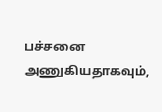பச்சனை அணுகியதாகவும்,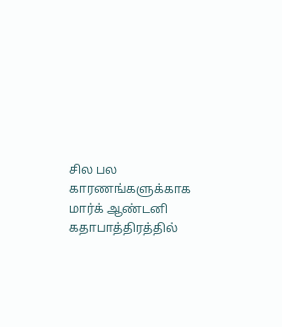சில பல காரணங்களுக்காக மார்க் ஆண்டனி கதாபாத்திரத்தில்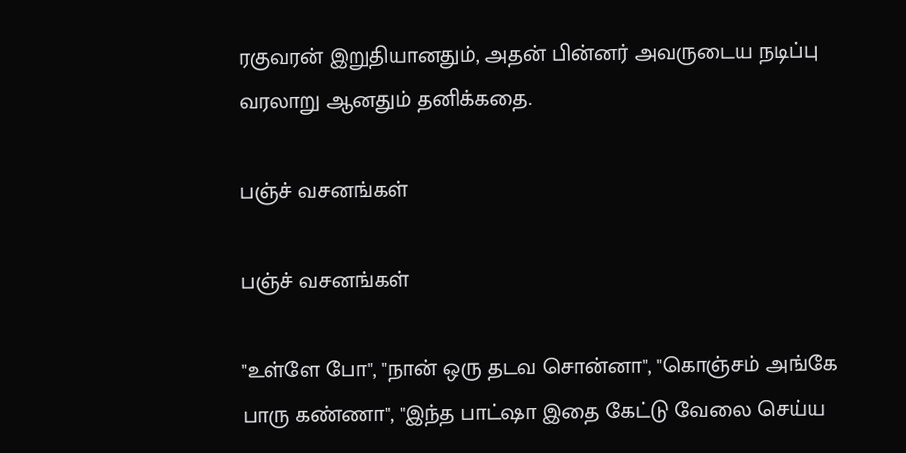ரகுவரன் இறுதியானதும், அதன் பின்னர் அவருடைய நடிப்பு வரலாறு ஆனதும் தனிக்கதை.

பஞ்ச் வசனங்கள்

பஞ்ச் வசனங்கள்

"உள்ளே போ", "நான் ஒரு தடவ சொன்னா", "கொஞ்சம் அங்கே பாரு கண்ணா", "இந்த பாட்ஷா இதை கேட்டு வேலை செய்ய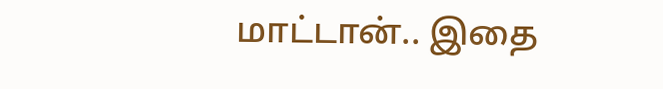மாட்டான்.. இதை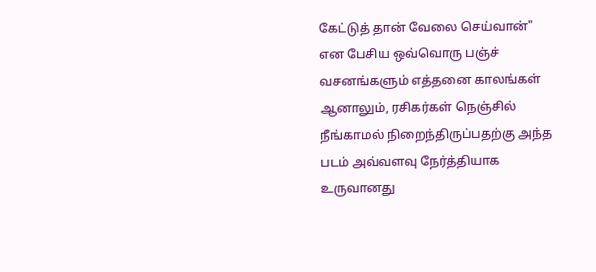கேட்டுத் தான் வேலை செய்வான்" என பேசிய ஒவ்வொரு பஞ்ச் வசனங்களும் எத்தனை காலங்கள் ஆனாலும், ரசிகர்கள் நெஞ்சில் நீங்காமல் நிறைந்திருப்பதற்கு அந்த படம் அவ்வளவு நேர்த்தியாக உருவானது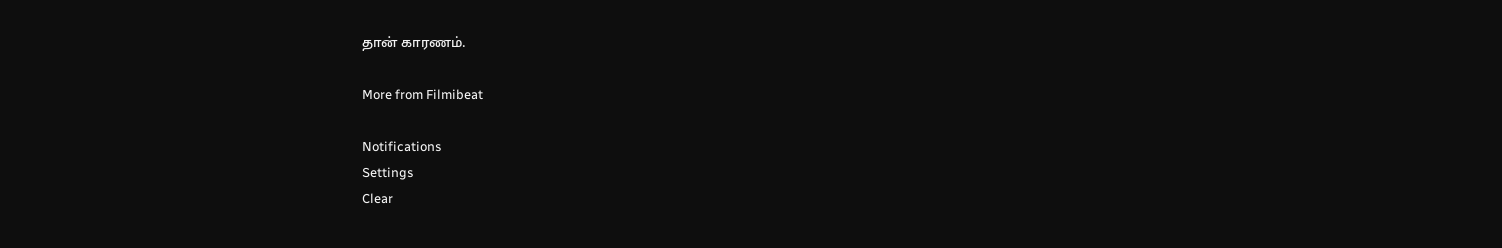தான் காரணம்.

More from Filmibeat

Notifications
Settings
Clear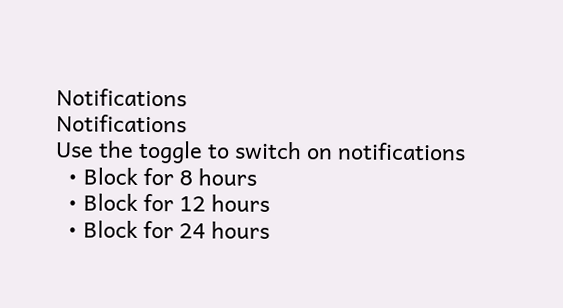Notifications
Notifications
Use the toggle to switch on notifications
  • Block for 8 hours
  • Block for 12 hours
  • Block for 24 hours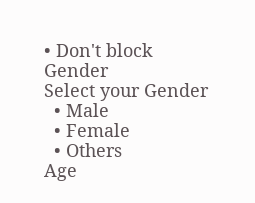• Don't block
Gender
Select your Gender
  • Male
  • Female
  • Others
Age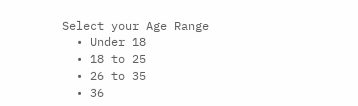Select your Age Range
  • Under 18
  • 18 to 25
  • 26 to 35
  • 36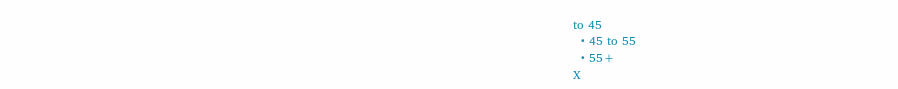to 45
  • 45 to 55
  • 55+
X